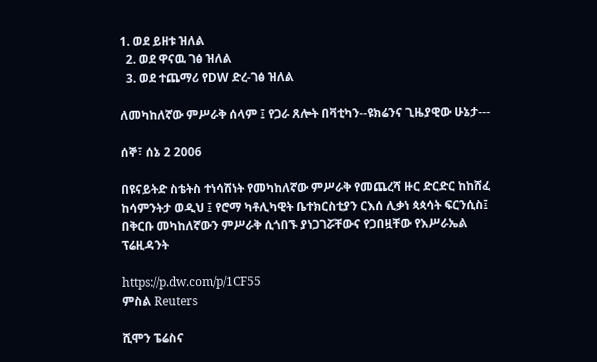1. ወደ ይዘቱ ዝለል
  2. ወደ ዋናዉ ገፅ ዝለል
  3. ወደ ተጨማሪ የDW ድረ-ገፅ ዝለል

ለመካከለኛው ምሥራቅ ሰላም ፤ የጋራ ጸሎት በቫቲካን--ዩክሬንና ጊዜያዊው ሁኔታ---

ሰኞ፣ ሰኔ 2 2006

በዩናይትድ ስቴትስ ተነሳሽነት የመካከለኛው ምሥራቅ የመጨረሻ ዙር ድርድር ከከሸፈ ከሳምንትታ ወዲህ ፤ የሮማ ካቶሊካዊት ቤተክርስቲያን ርእሰ ሊቃነ ጳጳሳት ፍርንሲስ፤ በቅርቡ መካከለኛውን ምሥራቅ ሲጎበኙ ያነጋገሯቸውና የጋበዟቸው የእሥራኤል ፕሬዚዳንት

https://p.dw.com/p/1CF55
ምስል Reuters

ሺሞን ፔሬስና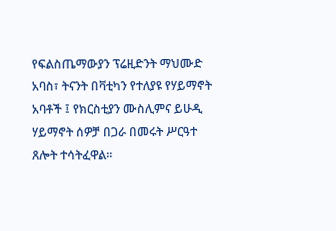የፍልስጤማውያን ፕሬዚድንት ማህሙድ አባስ፣ ትናንት በቫቲካን የተለያዩ የሃይማኖት አባቶች ፤ የክርስቲያን ሙስሊምና ይሁዲ ሃይማኖት ሰዎቻ በጋራ በመሩት ሥርዓተ ጸሎት ተሳትፈዋል።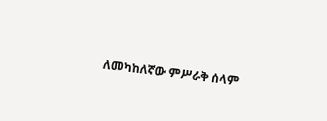ለመካከለኛው ምሥራቅ ሰላም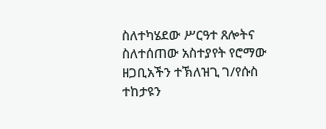ስለተካሄደው ሥርዓተ ጸሎትና ስለተሰጠው አስተያየት የሮማው ዘጋቢአችን ተኽለዝጊ ገ/የሱስ ተከታዩን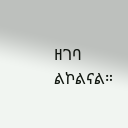ዘገባ ልኮልናል።